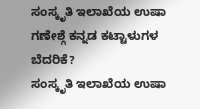ಸಂಸ್ಕೃತಿ ಇಲಾಖೆಯ ಉಷಾ ಗಣೇಶ್ಗೆ ಕನ್ನಡ ಕಟ್ಟಾಳುಗಳ ಬೆದರಿಕೆ?
ಸಂಸ್ಕೃತಿ ಇಲಾಖೆಯ ಉಷಾ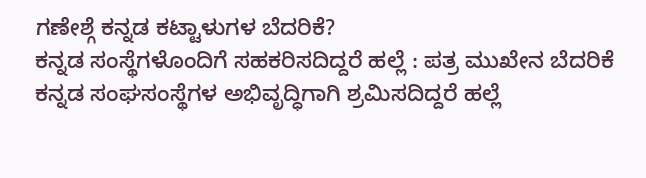ಗಣೇಶ್ಗೆ ಕನ್ನಡ ಕಟ್ಟಾಳುಗಳ ಬೆದರಿಕೆ?
ಕನ್ನಡ ಸಂಸ್ಥೆಗಳೊಂದಿಗೆ ಸಹಕರಿಸದಿದ್ದರೆ ಹಲ್ಲೆ : ಪತ್ರ ಮುಖೇನ ಬೆದರಿಕೆ
ಕನ್ನಡ ಸಂಘಸಂಸ್ಥೆಗಳ ಅಭಿವೃದ್ಧಿಗಾಗಿ ಶ್ರಮಿಸದಿದ್ದರೆ ಹಲ್ಲೆ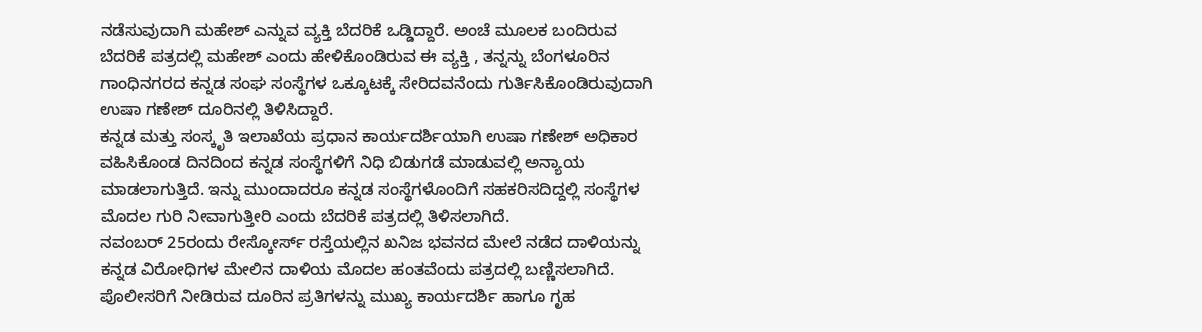ನಡೆಸುವುದಾಗಿ ಮಹೇಶ್ ಎನ್ನುವ ವ್ಯಕ್ತಿ ಬೆದರಿಕೆ ಒಡ್ಡಿದ್ದಾರೆ. ಅಂಚೆ ಮೂಲಕ ಬಂದಿರುವ ಬೆದರಿಕೆ ಪತ್ರದಲ್ಲಿ ಮಹೇಶ್ ಎಂದು ಹೇಳಿಕೊಂಡಿರುವ ಈ ವ್ಯಕ್ತಿ , ತನ್ನನ್ನು ಬೆಂಗಳೂರಿನ ಗಾಂಧಿನಗರದ ಕನ್ನಡ ಸಂಘ ಸಂಸ್ಥೆಗಳ ಒಕ್ಕೂಟಕ್ಕೆ ಸೇರಿದವನೆಂದು ಗುರ್ತಿಸಿಕೊಂಡಿರುವುದಾಗಿ ಉಷಾ ಗಣೇಶ್ ದೂರಿನಲ್ಲಿ ತಿಳಿಸಿದ್ದಾರೆ.
ಕನ್ನಡ ಮತ್ತು ಸಂಸ್ಕೃತಿ ಇಲಾಖೆಯ ಪ್ರಧಾನ ಕಾರ್ಯದರ್ಶಿಯಾಗಿ ಉಷಾ ಗಣೇಶ್ ಅಧಿಕಾರ ವಹಿಸಿಕೊಂಡ ದಿನದಿಂದ ಕನ್ನಡ ಸಂಸ್ಥೆಗಳಿಗೆ ನಿಧಿ ಬಿಡುಗಡೆ ಮಾಡುವಲ್ಲಿ ಅನ್ಯಾಯ ಮಾಡಲಾಗುತ್ತಿದೆ. ಇನ್ನು ಮುಂದಾದರೂ ಕನ್ನಡ ಸಂಸ್ಥೆಗಳೊಂದಿಗೆ ಸಹಕರಿಸದಿದ್ದಲ್ಲಿ ಸಂಸ್ಥೆಗಳ ಮೊದಲ ಗುರಿ ನೀವಾಗುತ್ತೀರಿ ಎಂದು ಬೆದರಿಕೆ ಪತ್ರದಲ್ಲಿ ತಿಳಿಸಲಾಗಿದೆ.
ನವಂಬರ್ 25ರಂದು ರೇಸ್ಕೋರ್ಸ್ ರಸ್ತೆಯಲ್ಲಿನ ಖನಿಜ ಭವನದ ಮೇಲೆ ನಡೆದ ದಾಳಿಯನ್ನು ಕನ್ನಡ ವಿರೋಧಿಗಳ ಮೇಲಿನ ದಾಳಿಯ ಮೊದಲ ಹಂತವೆಂದು ಪತ್ರದಲ್ಲಿ ಬಣ್ಣಿಸಲಾಗಿದೆ.
ಪೊಲೀಸರಿಗೆ ನೀಡಿರುವ ದೂರಿನ ಪ್ರತಿಗಳನ್ನು ಮುಖ್ಯ ಕಾರ್ಯದರ್ಶಿ ಹಾಗೂ ಗೃಹ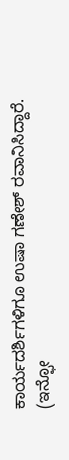ಕಾರ್ಯದರ್ಶಿಗಳಿಗೂ ಉಷಾ ಗಣೇಶ್ ರವಾನಿಸಿದ್ದಾರೆ.
(ಇನ್ಫೋ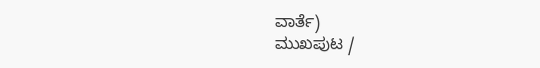ವಾರ್ತೆ)
ಮುಖಪುಟ /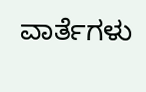ವಾರ್ತೆಗಳು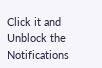Click it and Unblock the Notifications